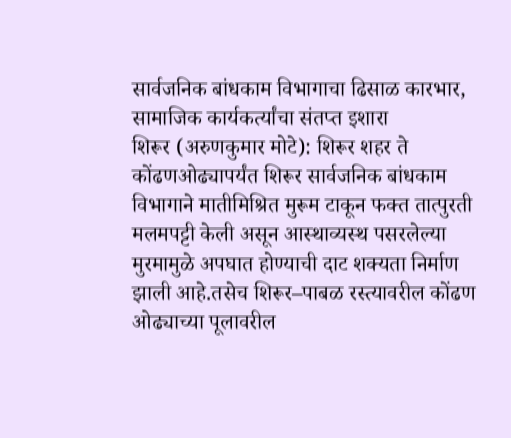सार्वजनिक बांधकाम विभागाचा ढिसाळ कारभार, सामाजिक कार्यकर्त्यांचा संतप्त इशारा
शिरूर (अरुणकुमार मोटे): शिरूर शहर ते कोंढणओढ्यापर्यंत शिरूर सार्वजनिक बांधकाम विभागाने मातीमिश्रित मुरूम टाकून फक्त तात्पुरती मलमपट्टी केली असून आस्थाव्यस्थ पसरलेल्या मुरमामुळे अपघात होण्याची दाट शक्यता निर्माण झाली आहे.तसेच शिरूर–पाबळ रस्त्यावरील कोंढण ओढ्याच्या पूलावरील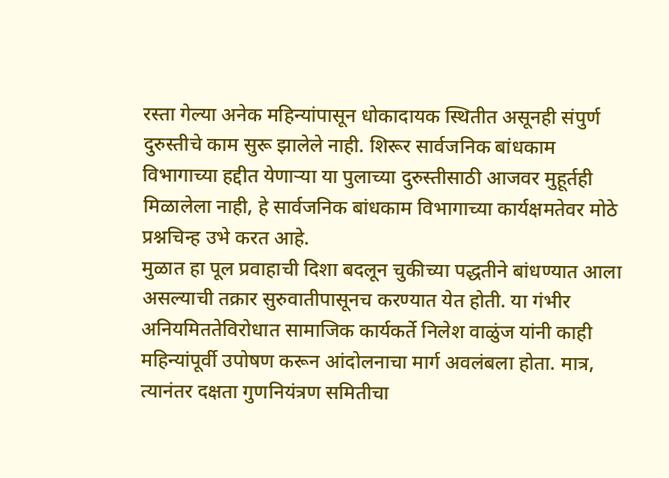रस्ता गेल्या अनेक महिन्यांपासून धोकादायक स्थितीत असूनही संपुर्ण दुरुस्तीचे काम सुरू झालेले नाही. शिरूर सार्वजनिक बांधकाम विभागाच्या हद्दीत येणाऱ्या या पुलाच्या दुरुस्तीसाठी आजवर मुहूर्तही मिळालेला नाही, हे सार्वजनिक बांधकाम विभागाच्या कार्यक्षमतेवर मोठे प्रश्नचिन्ह उभे करत आहे.
मुळात हा पूल प्रवाहाची दिशा बदलून चुकीच्या पद्धतीने बांधण्यात आला असल्याची तक्रार सुरुवातीपासूनच करण्यात येत होती. या गंभीर अनियमिततेविरोधात सामाजिक कार्यकर्ते निलेश वाळुंज यांनी काही महिन्यांपूर्वी उपोषण करून आंदोलनाचा मार्ग अवलंबला होता. मात्र, त्यानंतर दक्षता गुणनियंत्रण समितीचा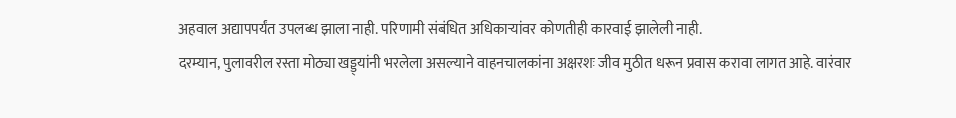अहवाल अद्यापपर्यंत उपलब्ध झाला नाही. परिणामी संबंधित अधिकाऱ्यांवर कोणतीही कारवाई झालेली नाही.
दरम्यान, पुलावरील रस्ता मोठ्या खड्ड्यांनी भरलेला असल्याने वाहनचालकांना अक्षरशः जीव मुठीत धरून प्रवास करावा लागत आहे. वारंवार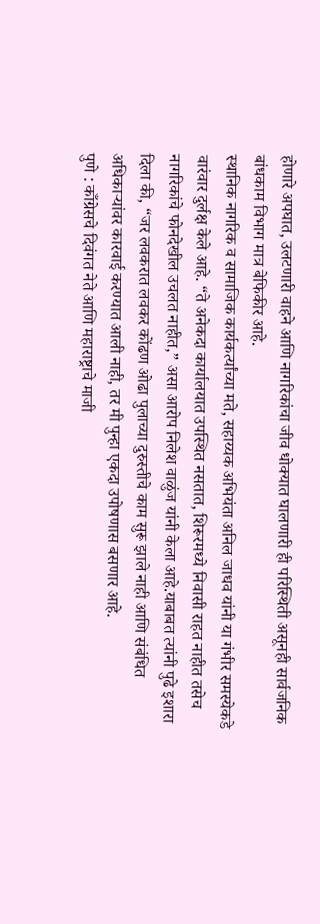होणारे अपघात, उलटणारी वाहने आणि नागरिकांचा जीव धोक्यात घालणारी ही परिस्थिती असूनही सार्वजनिक बांधकाम विभाग मात्र बेफिकीर आहे.
स्थानिक नागरिक व सामाजिक कार्यकर्त्यांच्या मते, सहाय्यक अभियंता अनिल जाधव यांनी या गंभीर समस्येकडे वारंवार दुर्लक्ष केले आहे. “ते अनेकदा कार्यालयात उपस्थित नसतात, शिरूरमध्ये निवासी राहत नाहीत तसेच नागरिकांचे फोनदेखील उचलत नाहीत,” असा आरोप निलेश वाळुंज यांनी केला आहे.याबाबत त्यांनी पुढे इशारा दिला की, “जर लवकरात लवकर कोंढण ओढा पुलाच्या दुरुस्तीचे काम सुरू झाले नाही आणि संबंधित अधिकाऱ्यांवर कारवाई करण्यात आली नाही, तर मी पुन्हा एकदा उपोषणास बसणार आहे.
पुणे : काँग्रेसचे दिवंगत नेते आणि महाराष्ट्राचे माजी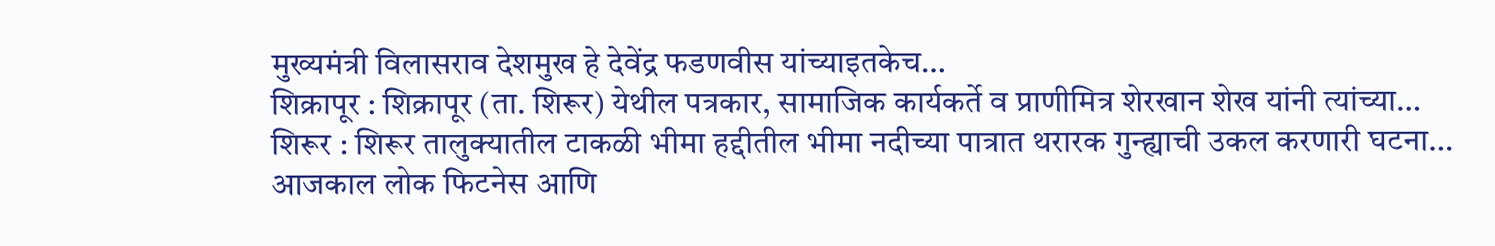मुख्यमंत्री विलासराव देशमुख हे देवेंद्र फडणवीस यांच्याइतकेच…
शिक्रापूर : शिक्रापूर (ता. शिरूर) येथील पत्रकार, सामाजिक कार्यकर्ते व प्राणीमित्र शेरखान शेख यांनी त्यांच्या…
शिरूर : शिरूर तालुक्यातील टाकळी भीमा हद्दीतील भीमा नदीच्या पात्रात थरारक गुन्ह्याची उकल करणारी घटना…
आजकाल लोक फिटनेस आणि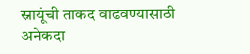स्नायूंची ताकद वाढवण्यासाठी अनेकदा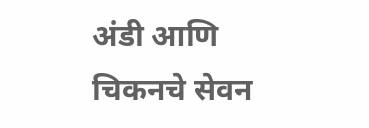अंडी आणि चिकनचे सेवन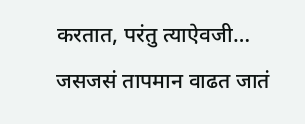करतात, परंतु त्याऐवजी…
जसजसं तापमान वाढत जातं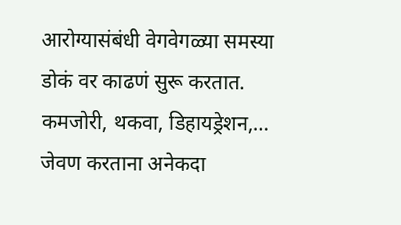आरोग्यासंबंधी वेगवेगळ्या समस्या डोकं वर काढणं सुरू करतात. कमजोरी, थकवा, डिहायड्रेशन,…
जेवण करताना अनेकदा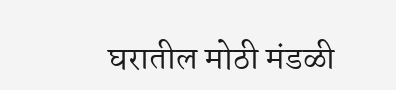घरातील मोठी मंडळी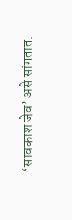‘सावकाश जेव’ असे सांगतात.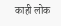काही लोक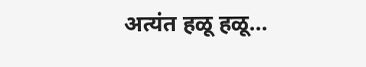अत्यंत हळू हळू…